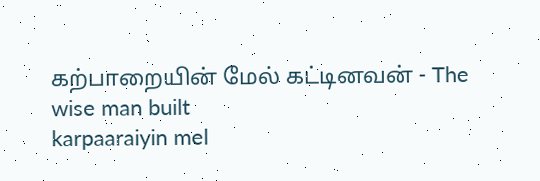கற்பாறையின் மேல் கட்டினவன் - The wise man built
karpaaraiyin mel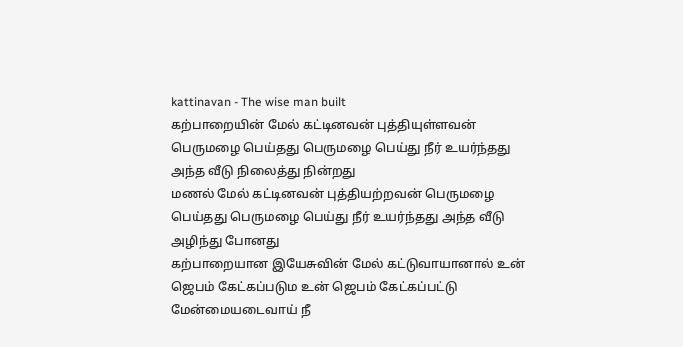kattinavan - The wise man built
கற்பாறையின் மேல் கட்டினவன் புத்தியுள்ளவன் பெருமழை பெய்தது பெருமழை பெய்து நீர் உயர்ந்தது அந்த வீடு நிலைத்து நின்றது
மணல் மேல் கட்டினவன் புத்தியற்றவன் பெருமழை பெய்தது பெருமழை பெய்து நீர் உயர்ந்தது அந்த வீடு அழிந்து போனது
கற்பாறையான இயேசுவின் மேல் கட்டுவாயானால் உன் ஜெபம் கேட்கப்படும உன் ஜெபம் கேட்கப்பட்டு மேன்மையடைவாய் நீ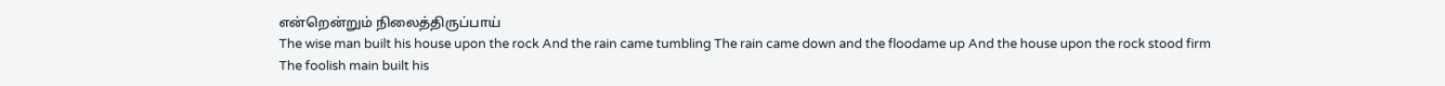என்றென்றும் நிலைத்திருப்பாய்
The wise man built his house upon the rock And the rain came tumbling The rain came down and the floodame up And the house upon the rock stood firm
The foolish main built his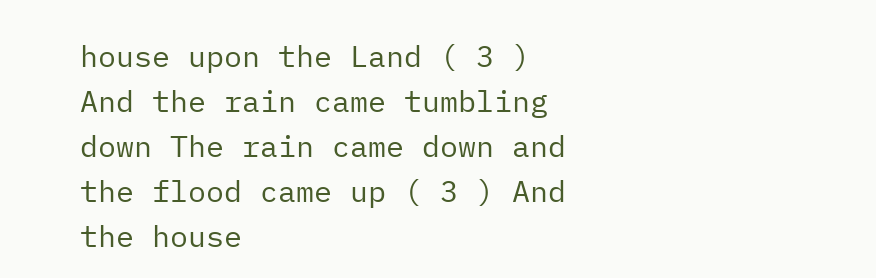house upon the Land ( 3 ) And the rain came tumbling down The rain came down and the flood came up ( 3 ) And the house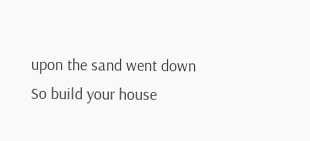upon the sand went down
So build your house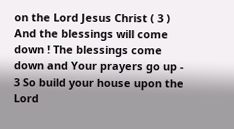on the Lord Jesus Christ ( 3 ) And the blessings will come down ! The blessings come down and Your prayers go up - 3 So build your house upon the Lord